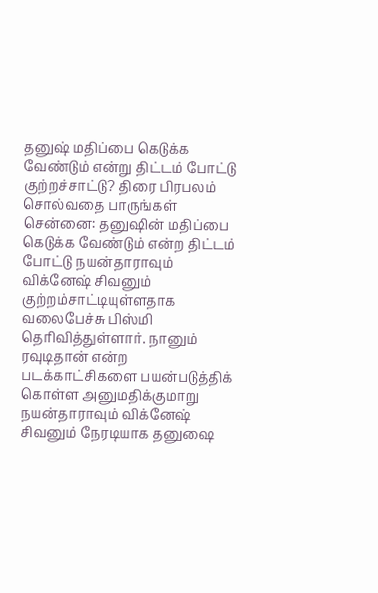தனுஷ் மதிப்பை கெடுக்க வேண்டும் என்று திட்டம் போட்டு குற்றச்சாட்டு? திரை பிரபலம் சொல்வதை பாருங்கள்
சென்னை: தனுஷின் மதிப்பை கெடுக்க வேண்டும் என்ற திட்டம் போட்டு நயன்தாராவும் விக்னேஷ் சிவனும் குற்றம்சாட்டியுள்ளதாக வலைபேச்சு பிஸ்மி தெரிவித்துள்ளார். நானும் ரவுடிதான் என்ற படக்காட்சிகளை பயன்படுத்திக் கொள்ள அனுமதிக்குமாறு நயன்தாராவும் விக்னேஷ் சிவனும் நேரடியாக தனுஷை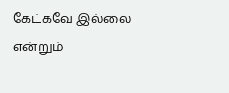கேட்கவே இல்லை என்றும்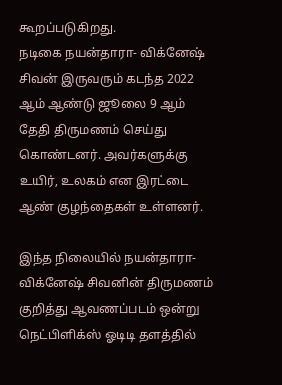கூறப்படுகிறது.
நடிகை நயன்தாரா- விக்னேஷ் சிவன் இருவரும் கடந்த 2022 ஆம் ஆண்டு ஜூலை 9 ஆம் தேதி திருமணம் செய்து கொண்டனர். அவர்களுக்கு உயிர், உலகம் என இரட்டை ஆண் குழந்தைகள் உள்ளனர்.

இந்த நிலையில் நயன்தாரா- விக்னேஷ் சிவனின் திருமணம் குறித்து ஆவணப்படம் ஒன்று நெட்பிளிக்ஸ் ஓடிடி தளத்தில்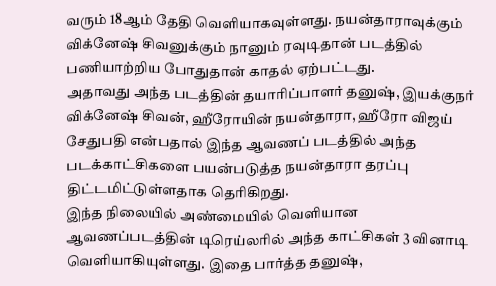வரும் 18ஆம் தேதி வெளியாகவுள்ளது. நயன்தாராவுக்கும் விக்னேஷ் சிவனுக்கும் நானும் ரவுடிதான் படத்தில் பணியாற்றிய போதுதான் காதல் ஏற்பட்டது.
அதாவது அந்த படத்தின் தயாரிப்பாளர் தனுஷ், இயக்குநர் விக்னேஷ் சிவன், ஹீரோயின் நயன்தாரா, ஹீரோ விஜய் சேதுபதி என்பதால் இந்த ஆவணப் படத்தில் அந்த படக்காட்சிகளை பயன்படுத்த நயன்தாரா தரப்பு திட்டமிட்டுள்ளதாக தெரிகிறது.
இந்த நிலையில் அண்மையில் வெளியான ஆவணப்படத்தின் டிரெய்லரில் அந்த காட்சிகள் 3 வினாடி வெளியாகியுள்ளது. இதை பார்த்த தனுஷ்,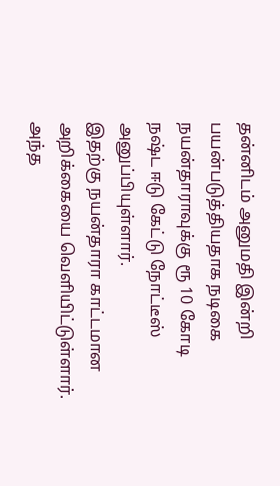தன்னிடம் அனுமதி இன்றி பயன்படுத்தியதாக நடிகை நயன்தாராவுக்கு ரூ 10 கோடி நஷ்ட ஈடு கேட்டு நோட்டீஸ் அனுப்பியுள்ளார்.
இதற்கு நயன்தாரா காட்டமான அறிக்கையை வெளியிட்டுள்ளார். அந்த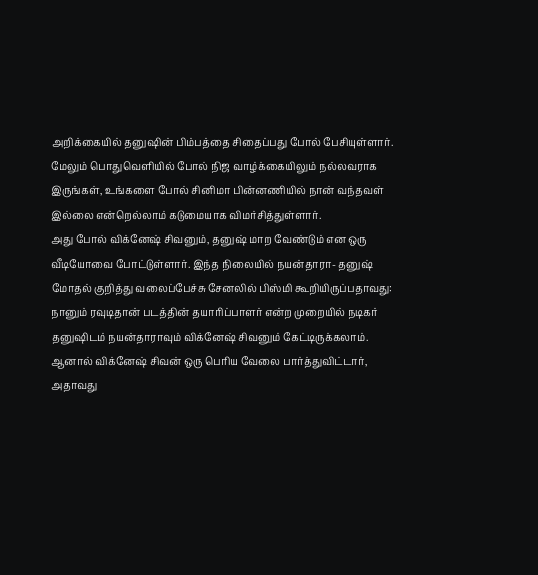அறிக்கையில் தனுஷின் பிம்பத்தை சிதைப்பது போல் பேசியுள்ளார். மேலும் பொதுவெளியில் போல் நிஜ வாழ்க்கையிலும் நல்லவராக இருங்கள், உங்களை போல் சினிமா பின்னணியில் நான் வந்தவள் இல்லை என்றெல்லாம் கடுமையாக விமர்சித்துள்ளார்.
அது போல் விக்னேஷ் சிவனும், தனுஷ் மாற வேண்டும் என ஒரு வீடியோவை போட்டுள்ளார். இந்த நிலையில் நயன்தாரா- தனுஷ் மோதல் குறித்து வலைப்பேச்சு சேனலில் பிஸ்மி கூறியிருப்பதாவது: நானும் ரவுடிதான் படத்தின் தயாரிப்பாளர் என்ற முறையில் நடிகர் தனுஷிடம் நயன்தாராவும் விக்னேஷ் சிவனும் கேட்டிருக்கலாம்.
ஆனால் விக்னேஷ் சிவன் ஒரு பெரிய வேலை பார்த்துவிட்டார், அதாவது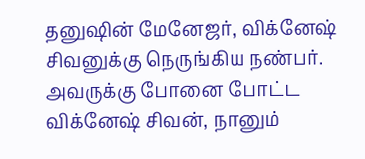தனுஷின் மேனேஜர், விக்னேஷ் சிவனுக்கு நெருங்கிய நண்பர். அவருக்கு போனை போட்ட விக்னேஷ் சிவன், நானும்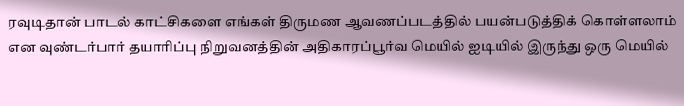ரவுடிதான் பாடல் காட்சிகளை எங்கள் திருமண ஆவணப்படத்தில் பயன்படுத்திக் கொள்ளலாம் என வுண்டர்பார் தயாரிப்பு நிறுவனத்தின் அதிகாரப்பூர்வ மெயில் ஐடியில் இருந்து ஒரு மெயில்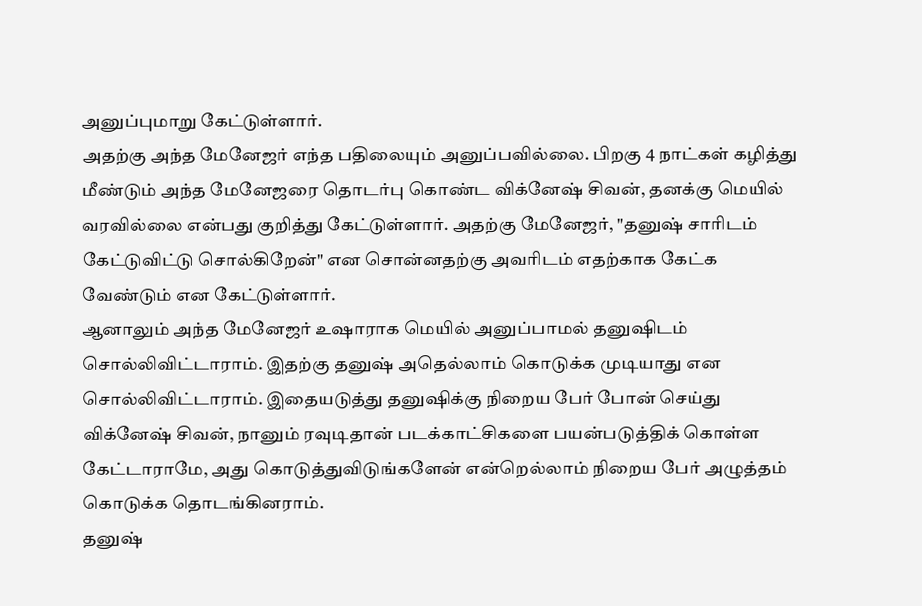அனுப்புமாறு கேட்டுள்ளார்.
அதற்கு அந்த மேனேஜர் எந்த பதிலையும் அனுப்பவில்லை. பிறகு 4 நாட்கள் கழித்து மீண்டும் அந்த மேனேஜரை தொடர்பு கொண்ட விக்னேஷ் சிவன், தனக்கு மெயில் வரவில்லை என்பது குறித்து கேட்டுள்ளார். அதற்கு மேனேஜர், "தனுஷ் சாரிடம் கேட்டுவிட்டு சொல்கிறேன்" என சொன்னதற்கு அவரிடம் எதற்காக கேட்க வேண்டும் என கேட்டுள்ளார்.
ஆனாலும் அந்த மேனேஜர் உஷாராக மெயில் அனுப்பாமல் தனுஷிடம் சொல்லிவிட்டாராம். இதற்கு தனுஷ் அதெல்லாம் கொடுக்க முடியாது என சொல்லிவிட்டாராம். இதையடுத்து தனுஷிக்கு நிறைய பேர் போன் செய்து விக்னேஷ் சிவன், நானும் ரவுடிதான் படக்காட்சிகளை பயன்படுத்திக் கொள்ள கேட்டாராமே, அது கொடுத்துவிடுங்களேன் என்றெல்லாம் நிறைய பேர் அழுத்தம் கொடுக்க தொடங்கினராம்.
தனுஷ்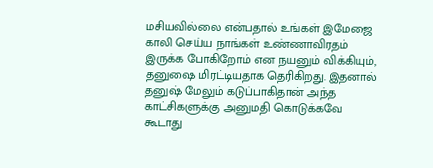மசியவில்லை என்பதால் உங்கள் இமேஜை காலி செய்ய நாங்கள் உண்ணாவிரதம் இருக்க போகிறோம் என நயனும் விக்கியும், தனுஷை மிரட்டியதாக தெரிகிறது. இதனால் தனுஷ் மேலும் கடுப்பாகிதான் அந்த காட்சிகளுக்கு அனுமதி கொடுக்கவே கூடாது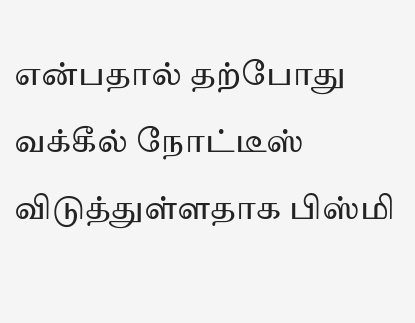என்பதால் தற்போது வக்கீல் நோட்டீஸ் விடுத்துள்ளதாக பிஸ்மி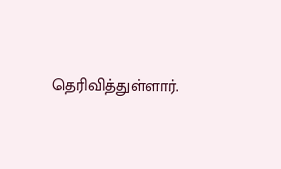தெரிவித்துள்ளார்.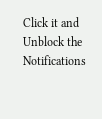Click it and Unblock the Notifications